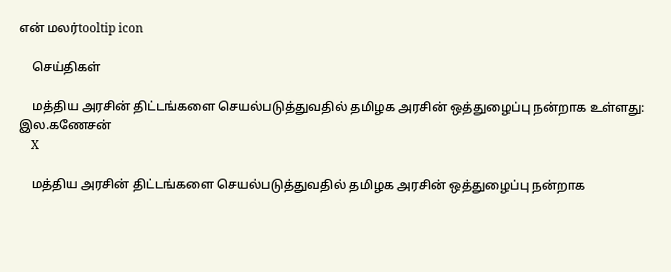என் மலர்tooltip icon

    செய்திகள்

    மத்திய அரசின் திட்டங்களை செயல்படுத்துவதில் தமிழக அரசின் ஒத்துழைப்பு நன்றாக உள்ளது: இல.கணேசன்
    X

    மத்திய அரசின் திட்டங்களை செயல்படுத்துவதில் தமிழக அரசின் ஒத்துழைப்பு நன்றாக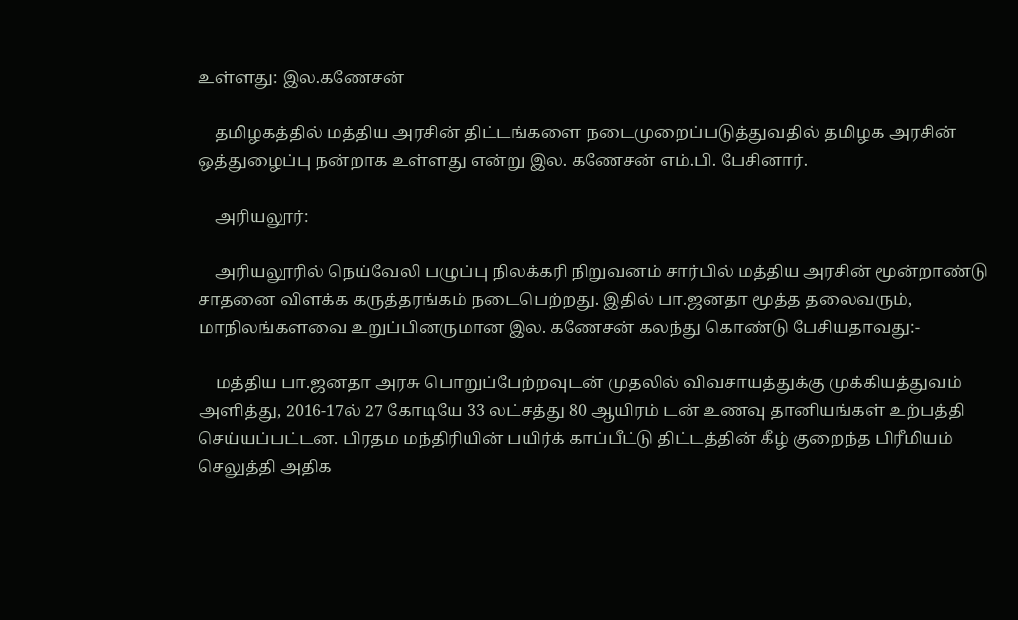உள்ளது: இல.கணேசன்

    தமிழகத்தில் மத்திய அரசின் திட்டங்களை நடைமுறைப்படுத்துவதில் தமிழக அரசின் ஒத்துழைப்பு நன்றாக உள்ளது என்று இல. கணேசன் எம்.பி. பேசினார்.

    அரியலூர்:

    அரியலூரில் நெய்வேலி பழுப்பு நிலக்கரி நிறுவனம் சார்பில் மத்திய அரசின் மூன்றாண்டு சாதனை விளக்க கருத்தரங்கம் நடைபெற்றது. இதில் பா.ஜனதா மூத்த தலைவரும், மாநிலங்களவை உறுப்பினருமான இல. கணேசன் கலந்து கொண்டு பேசியதாவது:-

    மத்திய பா.ஜனதா அரசு பொறுப்பேற்றவுடன் முதலில் விவசாயத்துக்கு முக்கியத்துவம் அளித்து, 2016-17ல் 27 கோடியே 33 லட்சத்து 80 ஆயிரம் டன் உணவு தானியங்கள் உற்பத்தி செய்யப்பட்டன. பிரதம மந்திரியின் பயிர்க் காப்பீட்டு திட்டத்தின் கீழ் குறைந்த பிரீமியம் செலுத்தி அதிக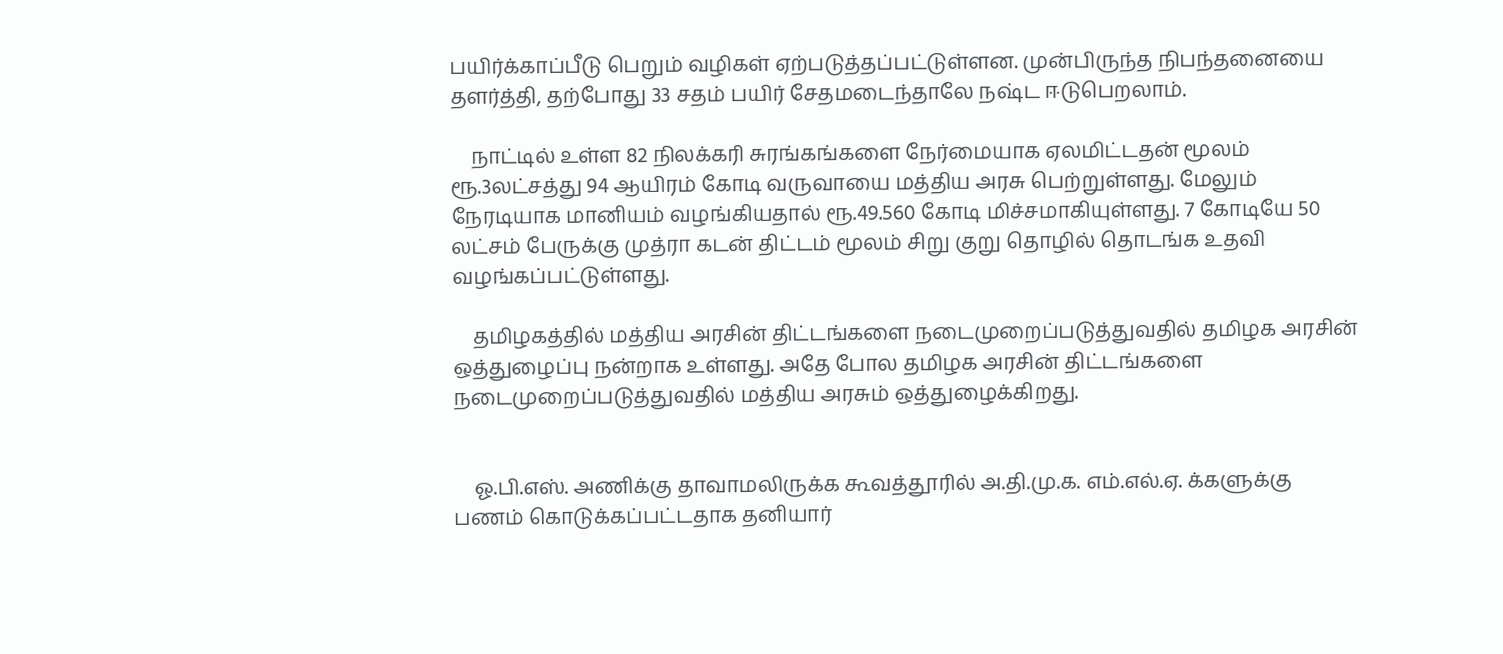பயிர்க்காப்பீடு பெறும் வழிகள் ஏற்படுத்தப்பட்டுள்ளன. முன்பிருந்த நிபந்தனையை தளர்த்தி, தற்போது 33 சதம் பயிர் சேதமடைந்தாலே நஷ்ட ஈடுபெறலாம்.

    நாட்டில் உள்ள 82 நிலக்கரி சுரங்கங்களை நேர்மையாக ஏலமிட்டதன் மூலம் ரூ.3லட்சத்து 94 ஆயிரம் கோடி வருவாயை மத்திய அரசு பெற்றுள்ளது. மேலும் நேரடியாக மானியம் வழங்கியதால் ரூ.49.560 கோடி மிச்சமாகியுள்ளது. 7 கோடியே 50 லட்சம் பேருக்கு முத்ரா கடன் திட்டம் மூலம் சிறு குறு தொழில் தொடங்க உதவி வழங்கப்பட்டுள்ளது.

    தமிழகத்தில் மத்திய அரசின் திட்டங்களை நடைமுறைப்படுத்துவதில் தமிழக அரசின் ஒத்துழைப்பு நன்றாக உள்ளது. அதே போல தமிழக அரசின் திட்டங்களை நடைமுறைப்படுத்துவதில் மத்திய அரசும் ஒத்துழைக்கிறது.


    ஓ.பி.எஸ். அணிக்கு தாவாமலிருக்க கூவத்தூரில் அ.தி.மு.க. எம்.எல்.ஏ. க்களுக்கு பணம் கொடுக்கப்பட்டதாக தனியார்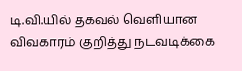டி.வி.யில் தகவல் வெளியான விவகாரம் குறித்து நடவடிக்கை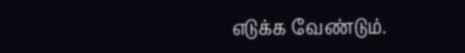எடுக்க வேண்டும்.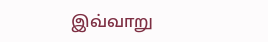இவ்வாறு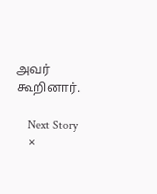அவர் கூறினார்.

    Next Story
    ×